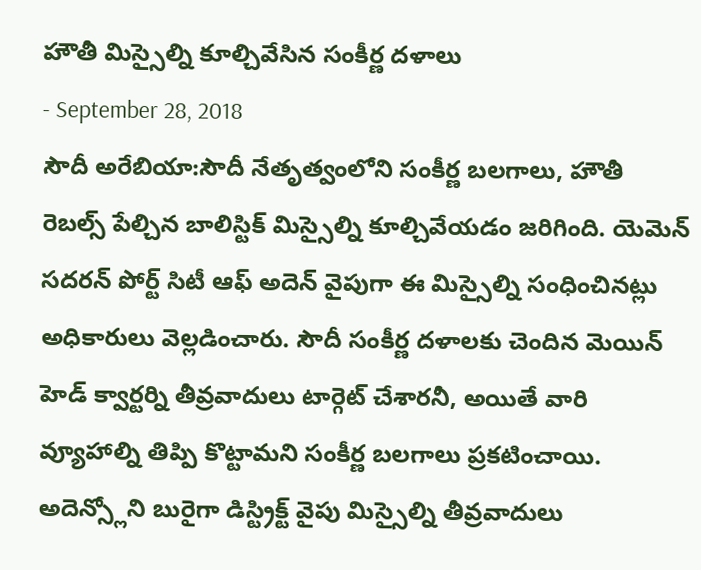హౌతీ మిస్సైల్ని కూల్చివేసిన సంకీర్ణ దళాలు
- September 28, 2018
సౌదీ అరేబియా:సౌదీ నేతృత్వంలోని సంకీర్ణ బలగాలు, హౌతీ రెబల్స్ పేల్చిన బాలిస్టిక్ మిస్సైల్ని కూల్చివేయడం జరిగింది. యెమెన్ సదరన్ పోర్ట్ సిటీ ఆఫ్ అదెన్ వైపుగా ఈ మిస్సైల్ని సంధించినట్లు అధికారులు వెల్లడించారు. సౌదీ సంకీర్ణ దళాలకు చెందిన మెయిన్ హెడ్ క్వార్టర్ని తీవ్రవాదులు టార్గెట్ చేశారనీ, అయితే వారి వ్యూహాల్ని తిప్పి కొట్టామని సంకీర్ణ బలగాలు ప్రకటించాయి. అదెన్స్లోని బురైగా డిస్ట్రిక్ట్ వైపు మిస్సైల్ని తీవ్రవాదులు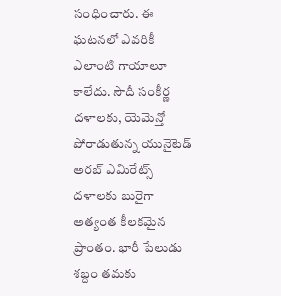సంధించారు. ఈ ఘటనలో ఎవరికీ ఎలాంటి గాయాలూ కాలేదు. సౌదీ సంకీర్ణ దళాలకు, యెమెన్తో పోరాడుతున్న యునైటెడ్ అరబ్ ఎమిరేట్స్ దళాలకు బురైగా అత్యంత కీలకమైన ప్రాంతం. భారీ పేలుడు శబ్దం తమకు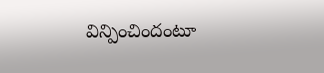విన్పించిందంటూ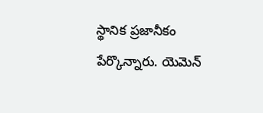స్థానిక ప్రజానీకం పేర్కొన్నారు. యెమెన్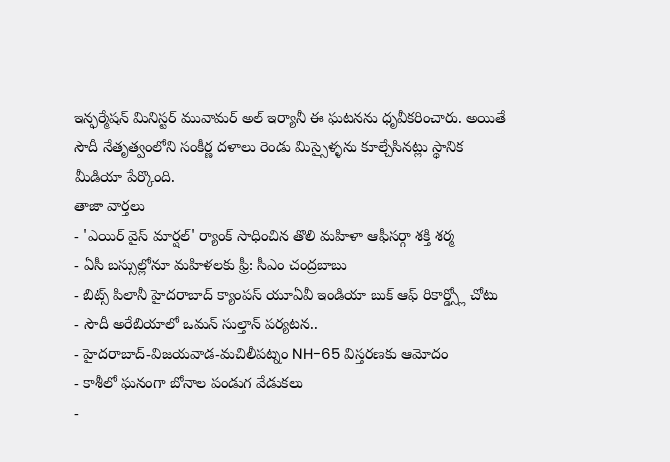ఇన్ఫర్మేషన్ మినిస్టర్ మువామర్ అల్ ఇర్యానీ ఈ ఘటనను ధృవీకరించారు. అయితే సౌదీ నేతృత్వంలోని సంకీర్ణ దళాలు రెండు మిస్సైళ్ళను కూల్చేసినట్లు స్థానిక మీడియా పేర్కొంది.
తాజా వార్తలు
- 'ఎయిర్ వైస్ మార్షల్' ర్యాంక్ సాధించిన తొలి మహిళా ఆఫీసర్గా శక్తి శర్మ
- ఏసీ బస్సుల్లోనూ మహిళలకు ఫ్రీ: సీఎం చంద్రబాబు
- బిట్స్ పిలానీ హైదరాబాద్ క్యాంపస్ యూఏవీ ఇండియా బుక్ ఆఫ్ రికార్డ్స్లో చోటు
- సౌదీ అరేబియాలో ఒమన్ సుల్తాన్ పర్యటన..
- హైదరాబాద్-విజయవాడ-మచిలీపట్నం NH-65 విస్తరణకు ఆమోదం
- కాశీలో ఘనంగా బోనాల పండుగ వేడుకలు
-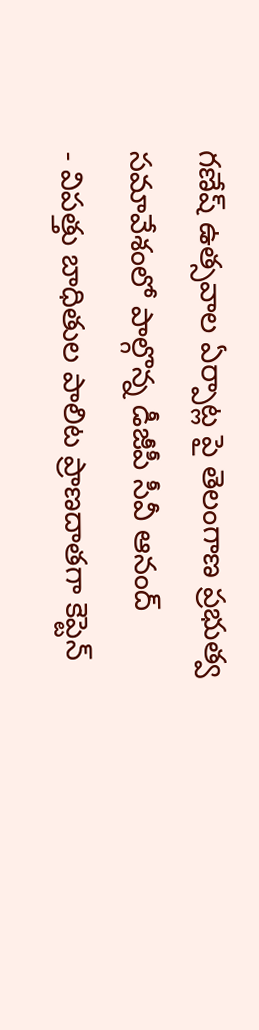గణేష్ ఉత్సవాల ఏర్పాట్ల పై తెలంగాణ ప్రభుత్వ సమావేశంలో పాల్గొన్న డీజీపీ సీవీ ఆనంద్
- విపత్తు బాధితుల పాలిట ప్రాణదాతగా కెప్టెన్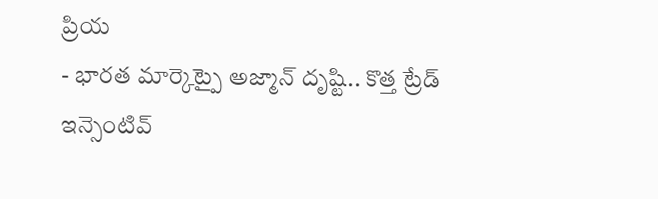ప్రియ
- భారత మార్కెట్పై అజ్మాన్ దృష్టి.. కొత్త ట్రేడ్ ఇన్సెంటివ్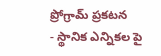ప్రోగ్రామ్ ప్రకటన
- స్థానిక ఎన్నికల పై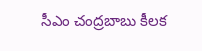సీఎం చంద్రబాబు కీలక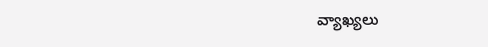వ్యాఖ్యలు